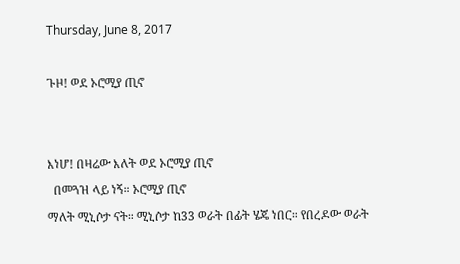Thursday, June 8, 2017

ጉዞ! ወደ ኦሮሚያ ጢኖ


እነሆ! በዛሬው እለት ወደ ኦሮሚያ ጢኖ
  በመጓዝ ላይ ነኝ። ኦሮሚያ ጢኖ
ማለት ሚኒሶታ ናት። ሚኒሶታ ከ33 ወራት በፊት ሄጄ ነበር። የበረዶው ወራት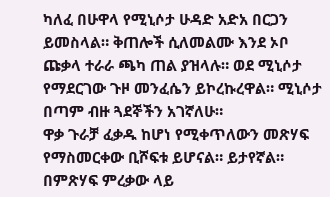ካለፈ በሁዋላ የሚኒሶታ ሁዳድ አድአ በርጋን ይመስላል። ቅጠሎች ሲለመልሙ እንደ ኦቦ ጩቃላ ተራራ ጫካ ጠል ያዝላሉ። ወደ ሚኒሶታ የማደርገው ጉዞ መንፈሴን ይኮረኩረዋል። ሚኒሶታ በጣም ብዙ ጓደኞችን አገኛለሁ።
ዋቃ ጉራቻ ፈቃዱ ከሆነ የሚቀጥለውን መጽሃፍ የማስመርቀው ቢሾፍቱ ይሆናል። ይታየኛል። በምጽሃፍ ምረቃው ላይ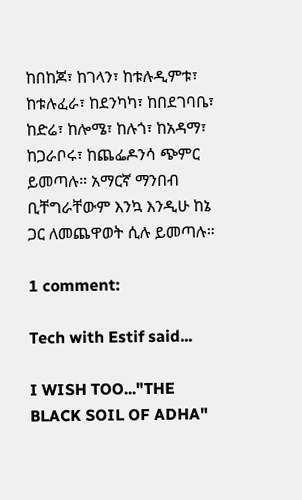ከበከጆ፣ ከገላን፣ ከቱሉዲምቱ፣ ከቱሉፈራ፣ ከደንካካ፣ ከበደገባቤ፣ ከድሬ፣ ከሎሜ፣ ከሉጎ፣ ከአዳማ፣ ከጋራቦሩ፣ ከጨፌዶንሳ ጭምር ይመጣሉ። አማርኛ ማንበብ ቢቸግራቸውም እንኳ እንዲሁ ከኔ ጋር ለመጨዋወት ሲሉ ይመጣሉ።

1 comment:

Tech with Estif said...

I WISH TOO..."THE BLACK SOIL OF ADHA"